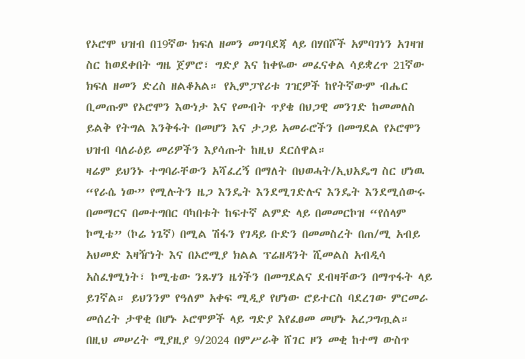የኦሮሞ ህዝብ በ19ኛው ክፍለ ዘመን መገባደጃ ላይ በሃበሾች አምባገነን አገዛዝ ስር ከወደቀበት ግዜ ጀምሮ፣ ግድያ እና ከቀዬው መፈናቀል ሳይቋረጥ 21ኛው ክፍለ ዘመን ድረስ ዘልቆአል። የኢምፓየሪቱ ገዢዎች ከየትኛውም ብሔር ቢመጡም የኦሮሞን እውነታ እና የመብት ጥያቄ በህጋዊ መንገድ ከመመለስ ይልቅ የትግል እንቅፋት በመሆን እና ታጋይ አመራሮችን በመግደል የኦሮሞን ህዝብ ባለራዕይ መሪዎችን እያሳጡት ከዚህ ደርሰዋል።
ዛሬም ይህንኑ ተግባራቸውን አሻፈረኝ በማለት በህወሓት/ኢህአዴግ ስር ሆነዉ “የራሴ ነው” የሚሉትን ዜጋ እንዴት እንደሚገድሉና እንዴት እንደሚሰውሩ በመማርና በመተግበር ባካበቱት ከፍተኛ ልምድ ላይ በመመርኮዝ “የሰላም ኮሚቴ” (ኮሬ ነጌኛ) በሚል ሽፋን የገዳይ ቡድን በመመስረት በጠ/ሚ አብይ አህመድ እዛዥነት እና በኦሮሚያ ክልል ፕሬዘዳንት ሺመልስ አብዲሳ አስፈፃሚነት፣ ኮሚቴው ንጹሃን ዜጎችን በመግደልና ደብዛቸውን በማጥፋት ላይ ይገኛል። ይህንንም የዓለም አቀፍ ሚዲያ የሆነው ሮይተርስ ባደረገው ምርመራ መሰረት ታዋቂ በሆኑ ኦሮሞዎች ላይ ግድያ እየፈፀመ መሆኑ አረጋግጧል።
በዚህ መሠረት ሚያዚያ 9/2024 በምሥራቅ ሸገር ዞን መቂ ከተማ ውስጥ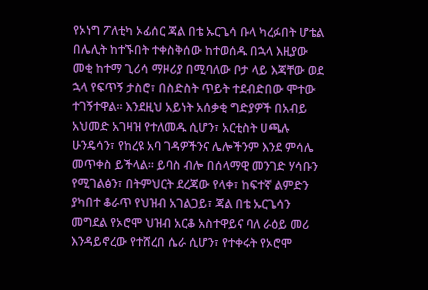የኦነግ ፖለቲካ ኦፊሰር ጃል በቴ ኡርጌሳ ቡላ ካረፉበት ሆቴል በሌሊት ከተኙበት ተቀስቅሰው ከተወሰዱ በኋላ እዚያው መቂ ከተማ ጊሪሳ ማዞሪያ በሚባለው ቦታ ላይ እጃቸው ወደ ኋላ የፍጥኝ ታስሮ፣ በስድስት ጥይት ተደብድበው ሞተው ተገኝተዋል። እንደዚህ አይነት አሰቃቂ ግድያዎች በአብይ አህመድ አገዛዝ የተለመዱ ሲሆን፣ አርቲስት ሀጫሉ ሁንዴሳን፣ የከረዩ አባ ገዳዎችንና ሌሎችንም እንደ ምሳሌ መጥቀስ ይችላል። ይባስ ብሎ በሰላማዊ መንገድ ሃሳቡን የሚገልፅን፣ በትምህርት ደረጃው የላቀ፣ ከፍተኛ ልምድን ያካበተ ቆራጥ የህዝብ አገልጋይ፣ ጃል በቴ ኡርጌሳን መግደል የኦሮሞ ህዝብ አርቆ አስተዋይና ባለ ራዕይ መሪ እንዳይኖረው የተሸረበ ሴራ ሲሆን፣ የተቀሩት የኦሮሞ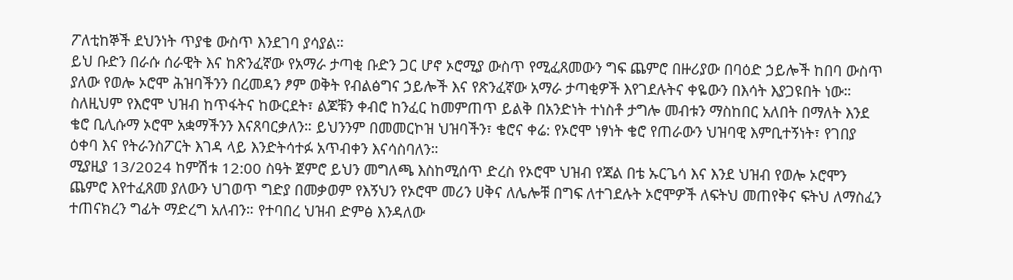ፖለቲከኞች ደህንነት ጥያቄ ውስጥ እንደገባ ያሳያል።
ይህ ቡድን በራሱ ሰራዊት እና ከጽንፈኛው የአማራ ታጣቂ ቡድን ጋር ሆኖ ኦሮሚያ ውስጥ የሚፈጸመውን ግፍ ጨምሮ በዙሪያው በባዕድ ኃይሎች ከበባ ውስጥ ያለው የወሎ ኦሮሞ ሕዝባችንን በረመዳን ፆም ወቅት የብልፅግና ኃይሎች እና የጽንፈኛው አማራ ታጣቂዎች እየገደሉትና ቀዬውን በእሳት እያጋዩበት ነው። ስለዚህም የእሮሞ ህዝብ ከጥፋትና ከውርደት፣ ልጆቹን ቀብሮ ከንፈር ከመምጠጥ ይልቅ በአንድነት ተነስቶ ታግሎ መብቱን ማስከበር አለበት በማለት እንደ ቄሮ ቢሊሱማ ኦሮሞ አቋማችንን እናጸባርቃለን። ይህንንም በመመርኮዝ ህዝባችን፣ ቄሮና ቀሬ: የኦሮሞ ነፃነት ቄሮ የጠራውን ህዝባዊ እምቢተኝነት፣ የገበያ ዕቀባ እና የትራንስፖርት እገዳ ላይ እንድትሳተፉ አጥብቀን እናሳስባለን።
ሚያዚያ 13/2024 ከምሽቱ 12:00 ስዓት ጀምሮ ይህን መግለጫ እስከሚሰጥ ድረስ የኦሮሞ ህዝብ የጃል በቴ ኡርጌሳ እና እንደ ህዝብ የወሎ ኦሮሞን ጨምሮ እየተፈጸመ ያለውን ህገወጥ ግድያ በመቃወም የእኝህን የኦሮሞ መሪን ሀቅና ለሌሎቹ በግፍ ለተገደሉት ኦሮሞዎች ለፍትህ መጠየቅና ፍትህ ለማስፈን ተጠናክረን ግፊት ማድረግ አለብን። የተባበረ ህዝብ ድምፅ እንዳለው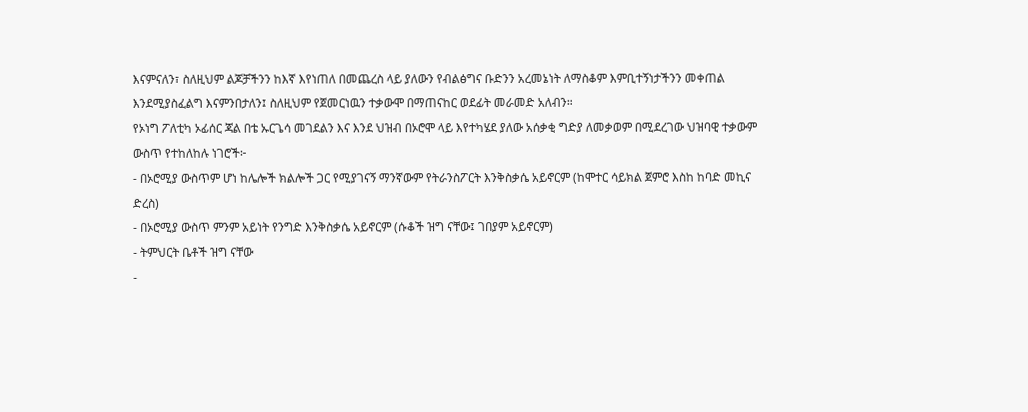እናምናለን፣ ስለዚህም ልጆቻችንን ከእኛ እየነጠለ በመጨረስ ላይ ያለውን የብልፅግና ቡድንን አረመኔነት ለማስቆም እምቢተኝነታችንን መቀጠል እንደሚያስፈልግ እናምንበታለን፤ ስለዚህም የጀመርነዉን ተቃውሞ በማጠናከር ወደፊት መራመድ አለብን።
የኦነግ ፖለቲካ ኦፊሰር ጃል በቴ ኡርጌሳ መገደልን እና እንደ ህዝብ በኦሮሞ ላይ እየተካሄደ ያለው አሰቃቂ ግድያ ለመቃወም በሚደረገው ህዝባዊ ተቃውም ውስጥ የተከለከሉ ነገሮች፦
- በኦሮሚያ ውስጥም ሆነ ከሌሎች ክልሎች ጋር የሚያገናኝ ማንኛውም የትራንስፖርት እንቅስቃሴ አይኖርም (ከሞተር ሳይክል ጀምሮ እስከ ከባድ መኪና ድረስ)
- በኦሮሚያ ውስጥ ምንም አይነት የንግድ እንቅስቃሴ አይኖርም (ሱቆች ዝግ ናቸው፤ ገበያም አይኖርም)
- ትምህርት ቤቶች ዝግ ናቸው
-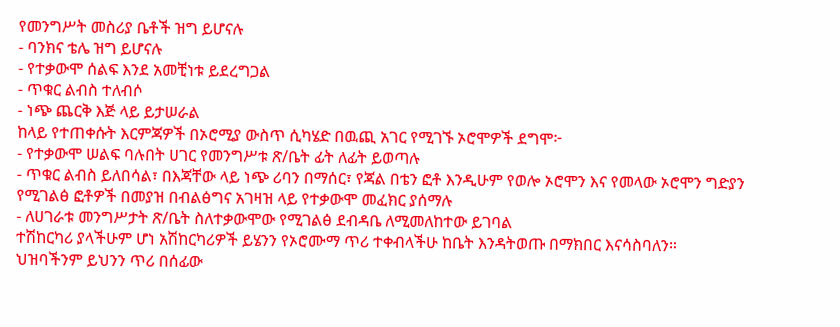የመንግሥት መስሪያ ቤቶች ዝግ ይሆናሉ
- ባንክና ቴሌ ዝግ ይሆናሉ
- የተቃውሞ ሰልፍ እንደ አመቺነቱ ይደረግጋል
- ጥቁር ልብስ ተለብሶ
- ነጭ ጨርቅ እጅ ላይ ይታሠራል
ከላይ የተጠቀሱት እርምጃዎች በኦሮሚያ ውስጥ ሲካሄድ በዉጪ አገር የሚገኙ ኦሮሞዎች ደግሞ፦
- የተቃውሞ ሠልፍ ባሉበት ሀገር የመንግሥቱ ጽ/ቤት ፊት ለፊት ይወጣሉ
- ጥቁር ልብስ ይለበሳል፣ በእጃቸው ላይ ነጭ ሪባን በማሰር፣ የጃል በቴን ፎቶ እንዲሁም የወሎ ኦሮሞን እና የመላው ኦሮሞን ግድያን የሚገልፅ ፎቶዎች በመያዝ በብልፅግና አገዛዝ ላይ የተቃውሞ መፈክር ያሰማሉ
- ለሀገራቱ መንግሥታት ጽ/ቤት ስለተቃውሞው የሚገልፅ ደብዳቤ ለሚመለከተው ይገባል
ተሽከርካሪ ያላችሁም ሆነ አሽከርካሪዎች ይሄንን የኦሮሙማ ጥሪ ተቀብላችሁ ከቤት እንዳትወጡ በማክበር እናሳስባለን።
ህዝባችንም ይህንን ጥሪ በሰፊው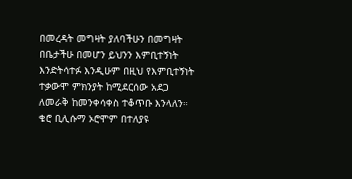በመረዳት መግዛት ያለባችሁን በመግዛት በቤታችሁ በመሆን ይህንን እምቢተኝነት እንድትሳተፉ እንዲሁም በዚህ የእምቢተኝነት ተቃውሞ ምክንያት ከሚደርሰው አደጋ ለመራቅ ከመንቀሳቀስ ተቆጥቡ እንላለን። ቄሮ ቢሊሱማ ኦሮሞም በተለያዩ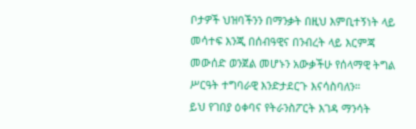ቦታዎች ህዝባችንን በማንቃት በዚህ እምቢተኝነት ላይ መሳተፍ እንጂ በሰብዓዊና በንብረት ላይ እርምጃ መውሰድ ወንጀል መሆኑን አውቃችሁ የሰላማዊ ትግል ሥርዓት ተግባራዊ እንድታደርጉ እናሳስባለን።
ይህ የገበያ ዕቀባና የትራንስፖርት እገዳ ማንሳት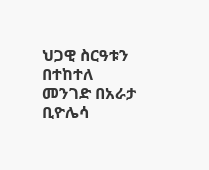ህጋዊ ስርዓቱን በተከተለ መንገድ በአራታ ቢዮሌሳ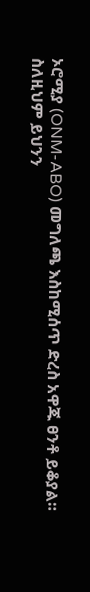ኦሮሚያ (ONM-ABO) መግለጫ እስከሚሰጥ ድረስ አዋጁ ፀንቶ ይቆያል። ስለዚህም ይህንን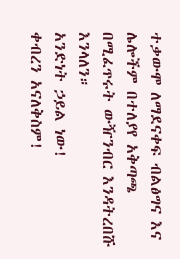ተቃውሞ ለማደናቀፍ ብልፅግና እና ሌሎችም በተለያየ አቅጣጫ በሚፈጥሩት ውዥንብር እንዳትረበሹ እንላለን።
አንድነት ኃይል ነው!
ቀብረን አናለቅስም!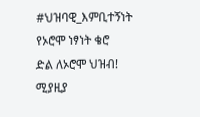#ህዝባዊ_እምቢተኝነት
የኦሮሞ ነፃነት ቄሮ
ድል ለኦሮሞ ህዝብ!
ሚያዚያ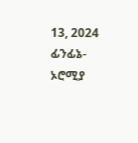13, 2024
ፊንፊኔ-ኦሮሚያ